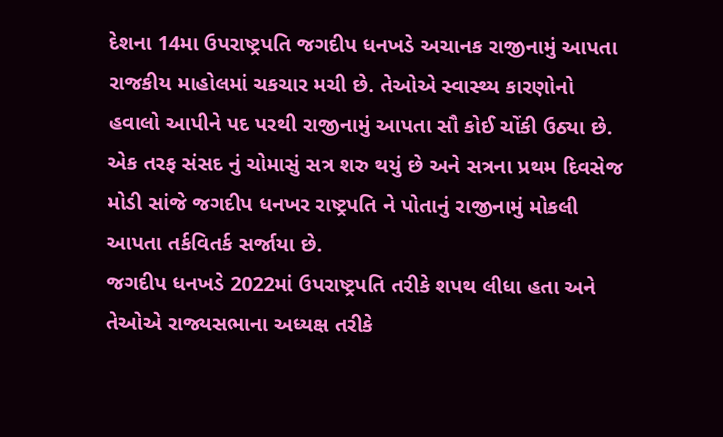દેશના 14મા ઉપરાષ્ટ્રપતિ જગદીપ ધનખડે અચાનક રાજીનામું આપતા રાજકીય માહોલમાં ચકચાર મચી છે. તેઓએ સ્વાસ્થ્ય કારણોનો હવાલો આપીને પદ પરથી રાજીનામું આપતા સૌ કોઈ ચોંકી ઉઠ્યા છે. એક તરફ સંસદ નું ચોમાસું સત્ર શરુ થયું છે અને સત્રના પ્રથમ દિવસેજ મોડી સાંજે જગદીપ ધનખર રાષ્ટ્રપતિ ને પોતાનું રાજીનામું મોકલી આપતા તર્કવિતર્ક સર્જાયા છે.
જગદીપ ધનખડે 2022માં ઉપરાષ્ટ્રપતિ તરીકે શપથ લીધા હતા અને તેઓએ રાજ્યસભાના અધ્યક્ષ તરીકે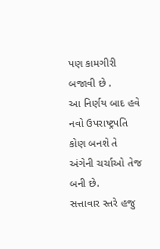પણ કામગીરી બજાવી છે .
આ નિર્ણય બાદ હવે નવો ઉપરાષ્ટ્રપતિ કોણ બનશે તે અંગેની ચર્ચાઓ તેજ બની છે.
સત્તાવાર સ્તરે હજુ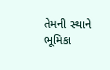તેમની સ્થાને ભૂમિકા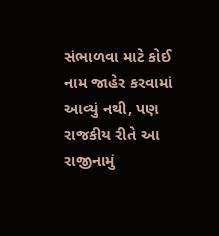સંભાળવા માટે કોઈ નામ જાહેર કરવામાં આવ્યું નથી, પણ રાજકીય રીતે આ રાજીનામું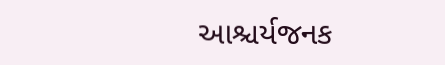આશ્ચર્યજનક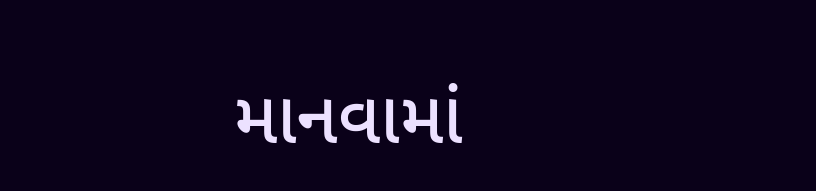માનવામાં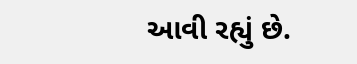આવી રહ્યું છે.